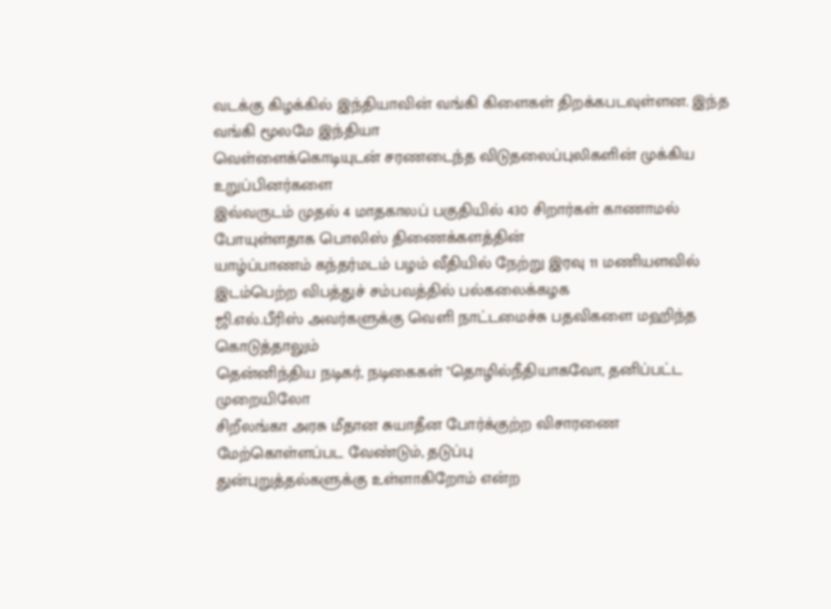வடக்கு கிழக்கில் இந்தியாவின் வங்கி கிளைகள் திறக்கபடவுள்ளன. இந்த வங்கி மூலமே இந்தியா
வெள்ளைக்கொடியுடன் சரணடைந்த விடுதலைப்புலிகளின் முக்கிய உறுப்பினர்களை
இவ்வருடம் முதல் 4 மாதகாலப் பகுதியில் 430 சிறார்கள் காணாமல் போயுள்ளதாக பொலிஸ் திணைக்களத்தின்
யாழ்ப்பாணம் கந்தர்மடம் பழம் வீதியில் நேற்று இரவு 11 மணியளவில் இடம்பெற்ற விபத்துச் சம்பவத்தில் பல்கலைக்கழக
ஜி.எல்.பீரிஸ் அவர்களுக்கு வெளி நாட்டமைச்சு பதவிகளை மஹிந்த கொடுத்தாலும்
தென்னிந்திய நடிகர், நடிகைகள் "தொழில்நீதியாகவோ, தனிப்பட்ட முறையிலோ
சிறீலங்கா அரசு மீதான சுயாதீன போர்க்குற்ற விசாரணை மேற்கொள்ளப்பட வேண்டும், தடுப்பு
துன்புறுத்தல்களுக்கு உள்ளாகிறோம் என்ற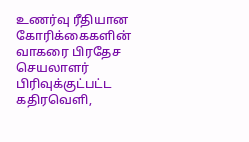உணர்வு ரீதியான கோரிக்கைகளின்
வாகரை பிரதேச செயலாளர் பிரிவுக்குட்பட்ட கதிரவெளி,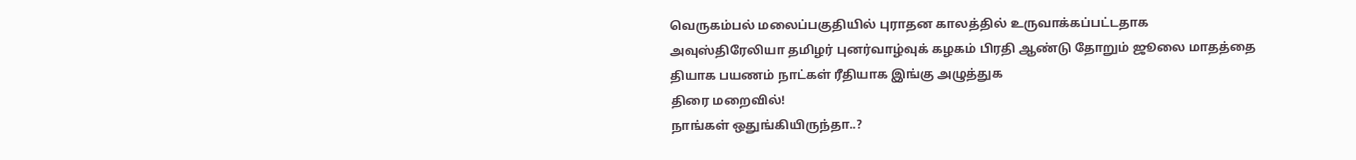வெருகம்பல் மலைப்பகுதியில் புராதன காலத்தில் உருவாக்கப்பட்டதாக
அவுஸ்திரேலியா தமிழர் புனர்வாழ்வுக் கழகம் பிரதி ஆண்டு தோறும் ஜூலை மாதத்தை
தியாக பயணம் நாட்கள் ரீதியாக இங்கு அழுத்துக
திரை மறைவில்!
நாங்கள் ஒதுங்கியிருந்தா..?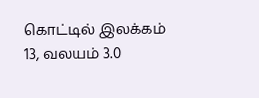கொட்டில் இலக்கம் 13, வலயம் 3.0